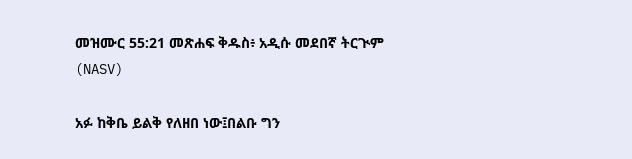መዝሙር 55:21 መጽሐፍ ቅዱስ፥ አዲሱ መደበኛ ትርጒም (NASV)

አፉ ከቅቤ ይልቅ የለዘበ ነው፤በልቡ ግን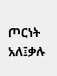ጦርነት አለ፤ቃሉ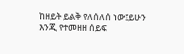ከዘይት ይልቅ የለሰለሰ ነው፤ይሁን እንጂ የተመዘዘ ሰይፍ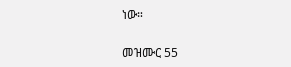ነው።

መዝሙር 55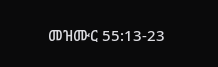መዝሙር 55:13-23